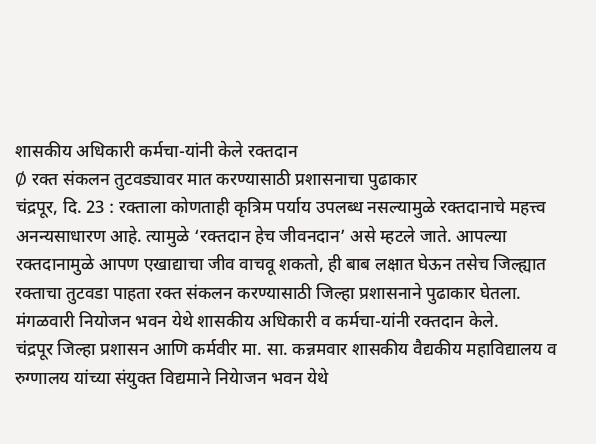शासकीय अधिकारी कर्मचा-यांनी केले रक्तदान
Ø रक्त संकलन तुटवड्यावर मात करण्यासाठी प्रशासनाचा पुढाकार
चंद्रपूर, दि. 23 : रक्ताला कोणताही कृत्रिम पर्याय उपलब्ध नसल्यामुळे रक्तदानाचे महत्त्व अनन्यसाधारण आहे. त्यामुळे ‘रक्तदान हेच जीवनदान’ असे म्हटले जाते. आपल्या रक्तदानामुळे आपण एखाद्याचा जीव वाचवू शकतो, ही बाब लक्षात घेऊन तसेच जिल्ह्यात रक्ताचा तुटवडा पाहता रक्त संकलन करण्यासाठी जिल्हा प्रशासनाने पुढाकार घेतला. मंगळवारी नियोजन भवन येथे शासकीय अधिकारी व कर्मचा-यांनी रक्तदान केले.
चंद्रपूर जिल्हा प्रशासन आणि कर्मवीर मा. सा. कन्नमवार शासकीय वैद्यकीय महाविद्यालय व रुग्णालय यांच्या संयुक्त विद्यमाने नियेाजन भवन येथे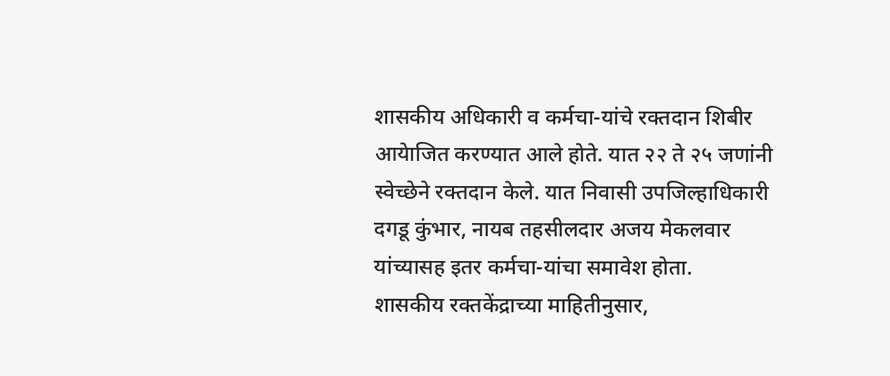शासकीय अधिकारी व कर्मचा-यांचे रक्तदान शिबीर आयेाजित करण्यात आले होते. यात २२ ते २५ जणांनी स्वेच्छेने रक्तदान केले. यात निवासी उपजिल्हाधिकारी दगडू कुंभार, नायब तहसीलदार अजय मेकलवार यांच्यासह इतर कर्मचा-यांचा समावेश होता.
शासकीय रक्तकेंद्राच्या माहितीनुसार,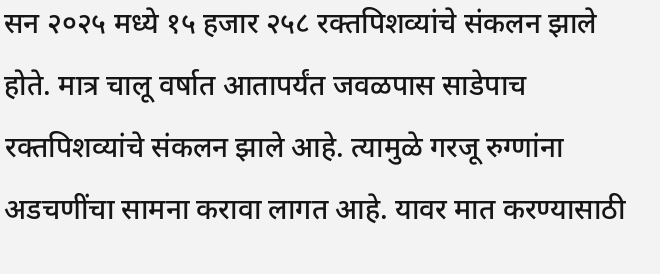सन २०२५ मध्ये १५ हजार २५८ रक्तपिशव्यांचे संकलन झाले होते. मात्र चालू वर्षात आतापर्यंत जवळपास साडेपाच रक्तपिशव्यांचे संकलन झाले आहे. त्यामुळे गरजू रुग्णांना अडचणींचा सामना करावा लागत आहे. यावर मात करण्यासाठी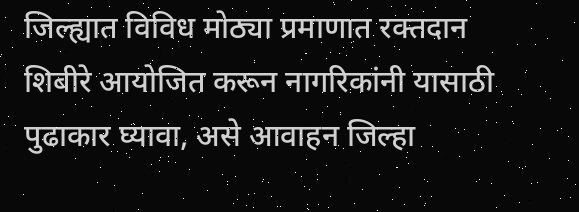जिल्ह्यात विविध मोठ्या प्रमाणात रक्तदान शिबीरे आयोजित करून नागरिकांनी यासाठी पुढाकार घ्यावा, असे आवाहन जिल्हा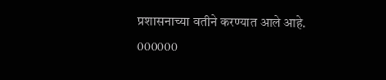प्रशासनाच्या वतीने करण्यात आले आहे.
000000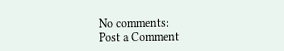No comments:
Post a Comment